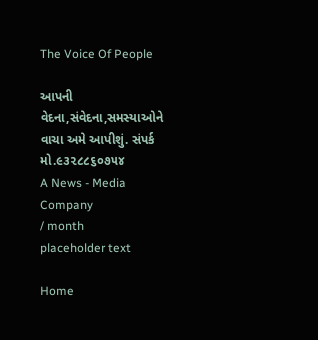The Voice Of People

આપની વેદના,સંવેદના,સમસ્યાઓને વાચા અમે આપીશું. સંપર્ક મો.૯૩૨૮૮૬૦૭૫૪
A News - Media Company
/ month
placeholder text

Home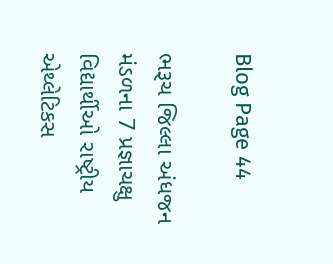Blog Page 44

ભરૂચ જિલ્લા અંધજન મંડળના 7 પ્રજ્ઞાચક્ષુ વિદ્યાર્થીઓ રાષ્ટ્રીય એથ્લેટિકસ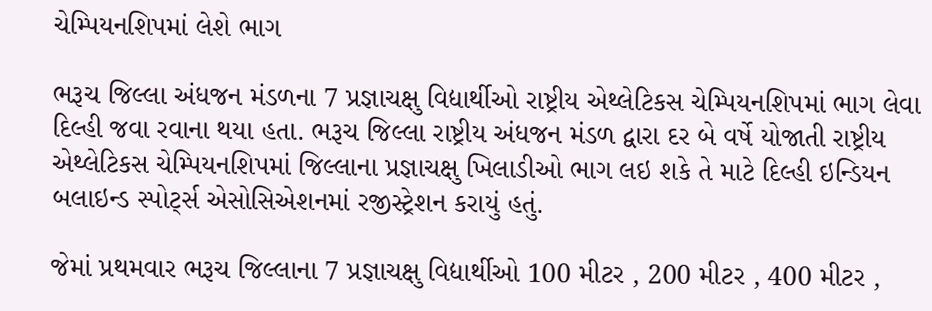ચેમ્પિયનશિપમાં લેશે ભાગ

ભરૂચ જિલ્લા અંધજન મંડળના 7 પ્રજ્ઞાચક્ષુ વિદ્યાર્થીઓ રાષ્ટ્રીય એથ્લેટિકસ ચેમ્પિયનશિપમાં ભાગ લેવા દિલ્હી જવા રવાના થયા હતા. ભરૂચ જિલ્લા રાષ્ટ્રીય અંધજન મંડળ દ્વારા દર બે વર્ષે યોજાતી રાષ્ટ્રીય એથ્લેટિકસ ચેમ્પિયનશિપમાં જિલ્લાના પ્રજ્ઞાચક્ષુ ખિલાડીઓ ભાગ લઇ શકે તે માટે દિલ્હી ઇન્ડિયન બલાઇન્ડ સ્પોર્ટ્સ એસોસિએશનમાં રજીસ્ટ્રેશન કરાયું હતું.

જેમાં પ્રથમવાર ભરૂચ જિલ્લાના 7 પ્રજ્ઞાચક્ષુ વિદ્યાર્થીઓ 100 મીટર , 200 મીટર , 400 મીટર ,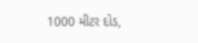1000 મીટર દોડ,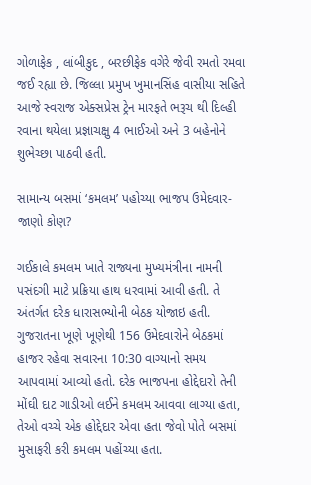ગોળાફેક , લાંબીકુદ , બરછીફેક વગેરે જેવી રમતો રમવા જઈ રહ્યા છે. જિલ્લા પ્રમુખ ખુમાનસિંહ વાસીયા સહિતે આજે સ્વરાજ એક્સપ્રેસ ટ્રેન મારફતે ભરૂચ થી દિલ્હી રવાના થયેલા પ્રજ્ઞાચક્ષુ 4 ભાઈઓ અને 3 બહેનોને શુભેચ્છા પાઠવી હતી.

સામાન્ય બસમાં ‘કમલમ’ પહોચ્યા ભાજપ ઉમેદવાર- જાણો કોણ?

ગઈકાલે કમલમ ખાતે રાજ્યના મુખ્યમંત્રીના નામની પસંદગી માટે પ્રક્રિયા હાથ ધરવામાં આવી હતી. તે અંતર્ગત દરેક ધારાસભ્યોની બેઠક યોજાઇ હતી. ગુજરાતના ખૂણે ખૂણેથી 156 ઉમેદવારોને બેઠકમાં હાજર રહેવા સવારના 10:30 વાગ્યાનો સમય આપવામાં આવ્યો હતો. દરેક ભાજપના હોદ્દેદારો તેની મોંઘી દાટ ગાડીઓ લઈને કમલમ આવવા લાગ્યા હતા, તેઓ વચ્ચે એક હોદ્દેદાર એવા હતા જેવો પોતે બસમાં મુસાફરી કરી કમલમ પહોંચ્યા હતા.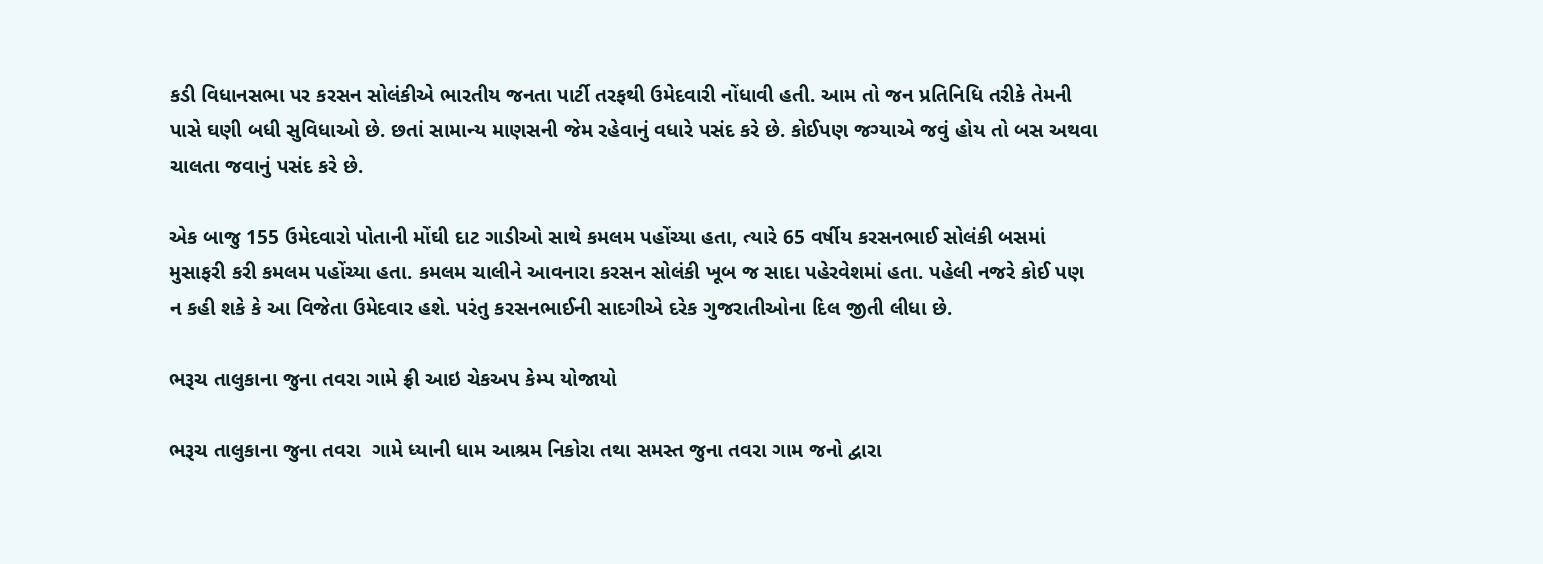કડી વિધાનસભા પર કરસન સોલંકીએ ભારતીય જનતા પાર્ટી તરફથી ઉમેદવારી નોંધાવી હતી. આમ તો જન પ્રતિનિધિ તરીકે તેમની પાસે ઘણી બધી સુવિધાઓ છે. છતાં સામાન્ય માણસની જેમ રહેવાનું વધારે પસંદ કરે છે. કોઈપણ જગ્યાએ જવું હોય તો બસ અથવા ચાલતા જવાનું પસંદ કરે છે.

એક બાજુ 155 ઉમેદવારો પોતાની મોંઘી દાટ ગાડીઓ સાથે કમલમ પહોંચ્યા હતા, ત્યારે 65 વર્ષીય કરસનભાઈ સોલંકી બસમાં મુસાફરી કરી કમલમ પહોંચ્યા હતા. કમલમ ચાલીને આવનારા કરસન સોલંકી ખૂબ જ સાદા પહેરવેશમાં હતા. પહેલી નજરે કોઈ પણ ન કહી શકે કે આ વિજેતા ઉમેદવાર હશે. પરંતુ કરસનભાઈની સાદગીએ દરેક ગુજરાતીઓના દિલ જીતી લીધા છે.

ભરૂચ તાલુકાના જુના તવરા ગામે ફ્રી આઇ ચેકઅપ કેમ્પ યોજાયો

ભરૂચ તાલુકાના જુના તવરા  ગામે ધ્યાની ધામ આશ્રમ નિકોરા તથા સમસ્ત જુના તવરા ગામ જનો દ્વારા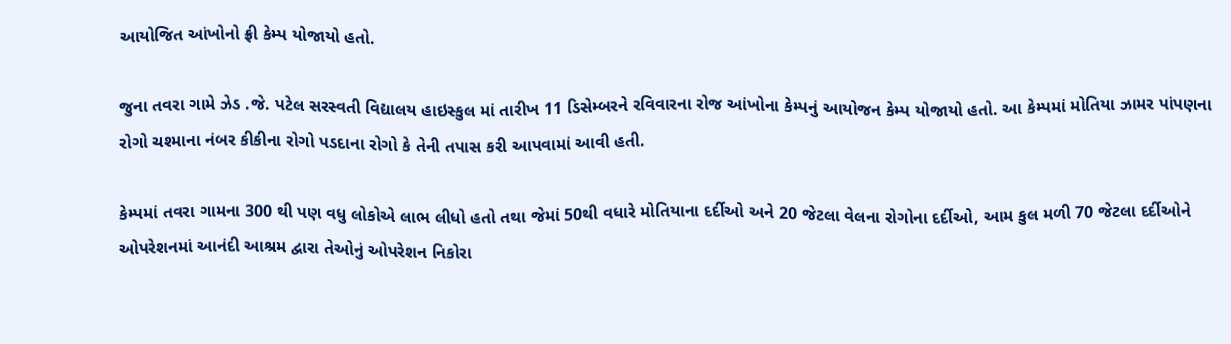આયોજિત આંખોનો ફ્રી કેમ્પ યોજાયો હતો.

જુના તવરા ગામે ઝેડ .જે. પટેલ સરસ્વતી વિદ્યાલય હાઇસ્કુલ માં તારીખ 11 ડિસેમ્બરને રવિવારના રોજ આંખોના કેમ્પનું આયોજન કેમ્પ યોજાયો હતો. આ કેમ્પમાં મોતિયા ઝામર પાંપણના રોગો ચશ્માના નંબર કીકીના રોગો પડદાના રોગો કે તેની તપાસ કરી આપવામાં આવી હતી.

કેમ્પમાં તવરા ગામના 300 થી પણ વધુ લોકોએ લાભ લીધો હતો તથા જેમાં 50થી વધારે મોતિયાના દર્દીઓ અને 20 જેટલા વેલના રોગોના દર્દીઓ, આમ કુલ મળી 70 જેટલા દર્દીઓને ઓપરેશનમાં આનંદી આશ્રમ દ્વારા તેઓનું ઓપરેશન નિકોરા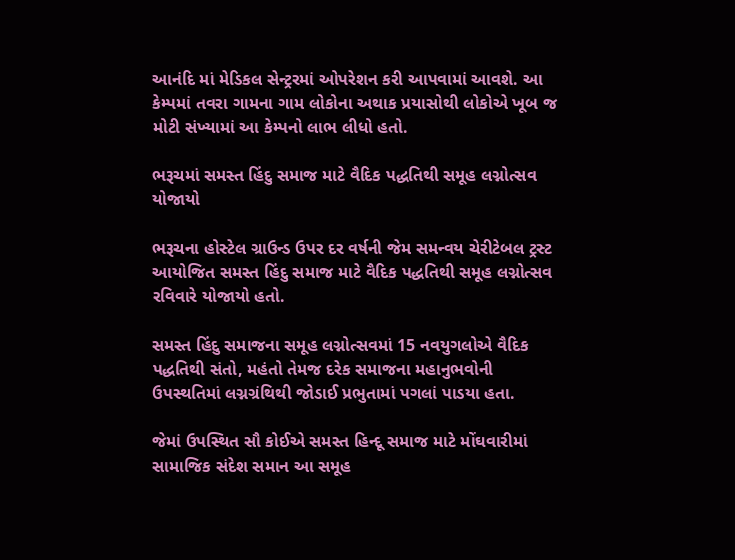આનંદિ માં મેડિકલ સેન્ટ્રરમાં ઓપરેશન કરી આપવામાં આવશે. આ કેમ્પમાં તવરા ગામના ગામ લોકોના અથાક પ્રયાસોથી લોકોએ ખૂબ જ મોટી સંખ્યામાં આ કેમ્પનો લાભ લીધો હતો.

ભરૂચમાં સમસ્ત હિંદુ સમાજ માટે વૈદિક પદ્ધતિથી સમૂહ લગ્નોત્સવ યોજાયો

ભરૂચના હોસ્ટેલ ગ્રાઉન્ડ ઉપર દર વર્ષની જેમ સમન્વય ચેરીટેબલ ટ્રસ્ટ આયોજિત સમસ્ત હિંદુ સમાજ માટે વૈદિક પદ્ધતિથી સમૂહ લગ્નોત્સવ રવિવારે યોજાયો હતો.

સમસ્ત હિંદુ સમાજના સમૂહ લગ્નોત્સવમાં 15 નવયુગલોએ વૈદિક પદ્ધતિથી સંતો, મહંતો તેમજ દરેક સમાજના મહાનુભવોની ઉપસ્થતિમાં લગ્નગ્રંથિથી જોડાઈ પ્રભુતામાં પગલાં પાડયા હતા.

જેમાં ઉપસ્થિત સૌ કોઈએ સમસ્ત હિન્દૂ સમાજ માટે મોંઘવારીમાં સામાજિક સંદેશ સમાન આ સમૂહ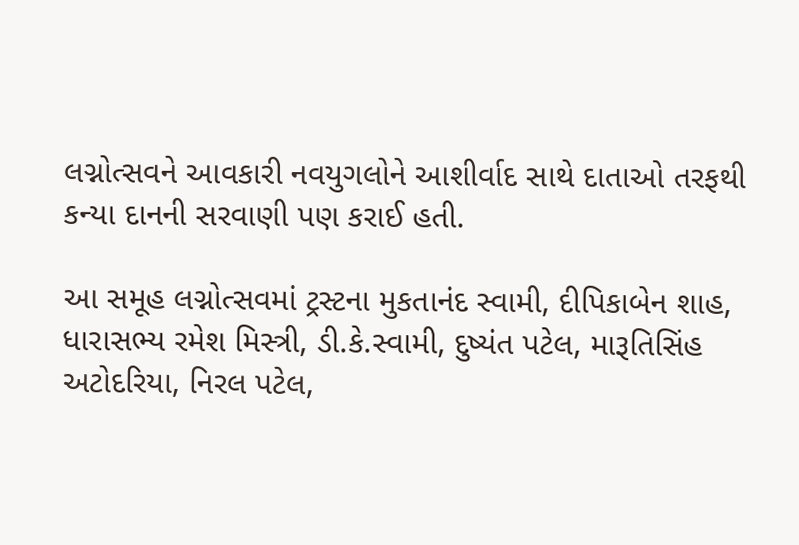લગ્નોત્સવને આવકારી નવયુગલોને આશીર્વાદ સાથે દાતાઓ તરફથી કન્યા દાનની સરવાણી પણ કરાઈ હતી.

આ સમૂહ લગ્નોત્સવમાં ટ્રસ્ટના મુકતાનંદ સ્વામી, દીપિકાબેન શાહ, ધારાસભ્ય રમેશ મિસ્ત્રી, ડી.કે.સ્વામી, દુષ્યંત પટેલ, મારૂતિસિંહ અટોદરિયા, નિરલ પટેલ,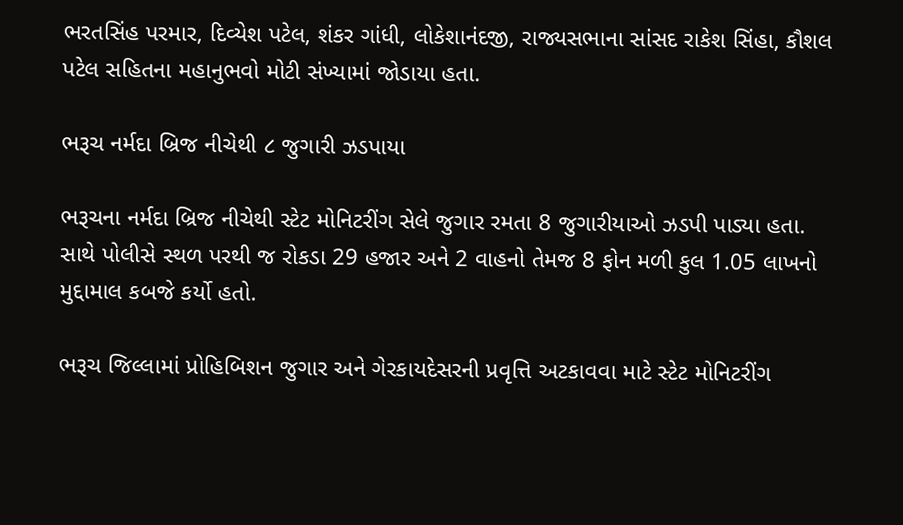ભરતસિંહ પરમાર, દિવ્યેશ પટેલ, શંકર ગાંધી, લોકેશાનંદજી, રાજ્યસભાના સાંસદ રાકેશ સિંહા, કૌશલ પટેલ સહિતના મહાનુભવો મોટી સંખ્યામાં જોડાયા હતા.

ભરૂચ નર્મદા બ્રિજ નીચેથી ૮ જુગારી ઝડપાયા

ભરૂચના નર્મદા બ્રિજ નીચેથી સ્ટેટ મોનિટરીંગ સેલે જુગાર રમતા 8 જુગારીયાઓ ઝડપી પાડ્યા હતા. સાથે પોલીસે સ્થળ પરથી જ રોકડા 29 હજાર અને 2 વાહનો તેમજ 8 ફોન મળી કુલ 1.05 લાખનો મુદ્દામાલ કબજે કર્યો હતો.

ભરૂચ જિલ્લામાં પ્રોહિબિશન જુગાર અને ગેરકાયદેસરની પ્રવૃત્તિ અટકાવવા માટે સ્ટેટ મોનિટરીંગ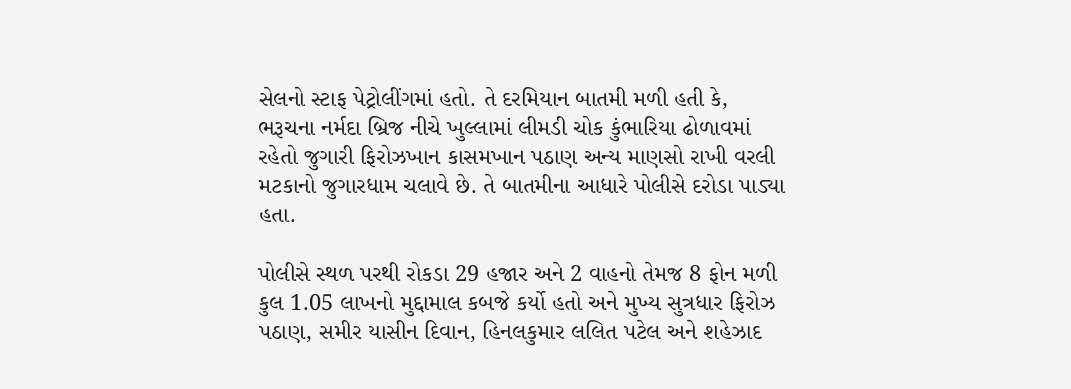સેલનો સ્ટાફ પેટ્રોલીંગમાં હતો. તે દરમિયાન બાતમી મળી હતી કે, ભરૂચના નર્મદા બ્રિજ નીચે ખુલ્લામાં લીમડી ચોક કુંભારિયા ઢોળાવમાં રહેતો જુગારી ફિરોઝખાન કાસમખાન પઠાણ અન્ય માણસો રાખી વરલી મટકાનો જુગારધામ ચલાવે છે. તે બાતમીના આધારે પોલીસે દરોડા પાડ્યા હતા.

પોલીસે સ્થળ પરથી રોકડા 29 હજાર અને 2 વાહનો તેમજ 8 ફોન મળી કુલ 1.05 લાખનો મુદ્દામાલ કબજે કર્યો હતો અને મુખ્ય સુત્રધાર ફિરોઝ પઠાણ, સમીર યાસીન દિવાન, હિનલકુમાર લલિત પટેલ અને શહેઝાદ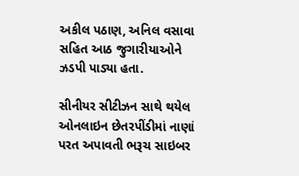અકીલ પઠાણ, અનિલ વસાવા સહિત આઠ જુગારીયાઓને ઝડપી પાડ્યા હતા.

સીનીયર સીટીઝન સાથે થયેલ ઓનલાઇન છેતરપીંડીમાં નાણાં પરત અપાવતી ભરૂચ સાઇબર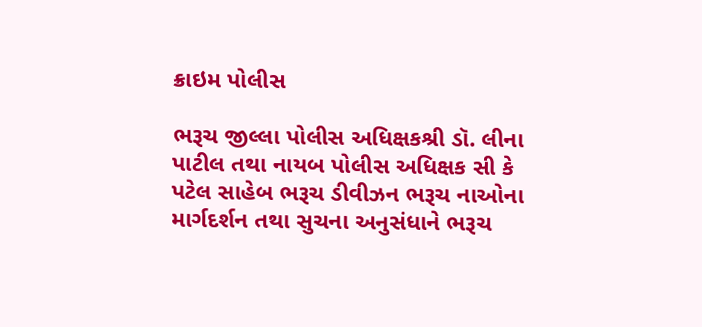ક્રાઇમ પોલીસ

ભરૂચ જીલ્લા પોલીસ અધિક્ષકશ્રી ડૉ. લીના પાટીલ તથા નાયબ પોલીસ અધિક્ષક સી કે પટેલ સાહેબ ભરૂચ ડીવીઝન ભરૂચ નાઓના માર્ગદર્શન તથા સુચના અનુસંધાને ભરૂચ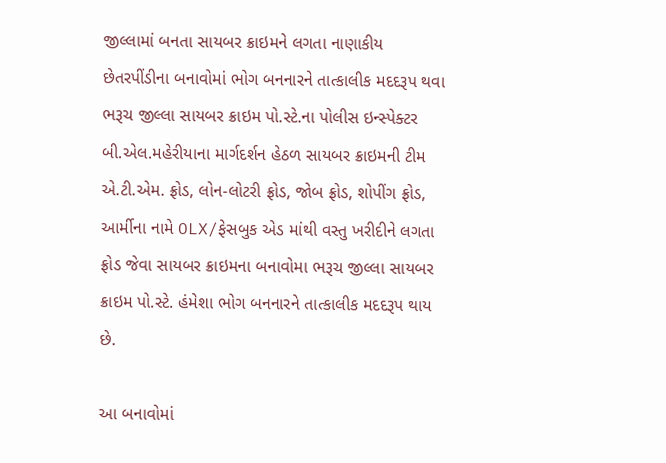જીલ્લામાં બનતા સાયબર ક્રાઇમને લગતા નાણાકીય છેતરપીંડીના બનાવોમાં ભોગ બનનારને તાત્કાલીક મદદરૂપ થવા ભરૂચ જીલ્લા સાયબર ક્રાઇમ પો.સ્ટે.ના પોલીસ ઇન્સ્પેક્ટર બી.એલ.મહેરીયાના માર્ગદર્શન હેઠળ સાયબર ક્રાઇમની ટીમ એ.ટી.એમ. ફ્રોડ, લોન-લોટરી ફ્રોડ, જોબ ફ્રોડ, શોપીંગ ફ્રોડ, આર્મીના નામે OLX/ફેસબુક એડ માંથી વસ્તુ ખરીદીને લગતા ફ્રોડ જેવા સાયબર ક્રાઇમના બનાવોમા ભરૂચ જીલ્લા સાયબર ક્રાઇમ પો.સ્ટે. હંમેશા ભોગ બનનારને તાત્કાલીક મદદરૂપ થાય છે.

આ બનાવોમાં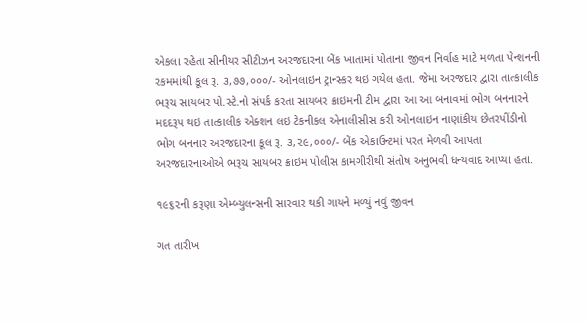એકલા રહેતા સીનીયર સીટીઝન અરજદારના બેંક ખાતામાં પોતાના જીવન નિર્વાહ માટે મળતા પેન્શનની રકમમાંથી કૂલ રૂ. ૩,૭૭,૦૦૦/- ઓનલાઇન ટ્રાન્સ્કર થઇ ગયેલ હતા. જેમા અરજદાર દ્વારા તાત્કાલીક ભરૂચ સાયબર પો.સ્ટે.નો સંપર્ક કરતા સાયબર ક્રાઇમની ટીમ દ્વારા આ આ બનાવમાં ભોગ બનનારને મદદરૂપ થઇ તાત્કાલીક એક્શન લઇ ટેકનીકલ એનાલીસીસ કરી ઓનલાઇન નાણાંકીય છેતરપીંડીનો ભોગ બનનાર અરજદારના કૂલ રૂ. ૩,૨૯,૦૦૦/- બેંક એકાઉન્ટમાં પરત મેળવી આપતા અરજદારનાઓએ ભરૂચ સાયબર ક્રાઇમ પોલીસ કામગીરીથી સંતોષ અનુભવી ધન્યવાદ આપ્યા હતા.

૧૯૬૨ની કરૂણા એમ્બ્યુલન્સની સારવાર થકી ગાયને મળ્યું નવું જીવન

ગત તારીખ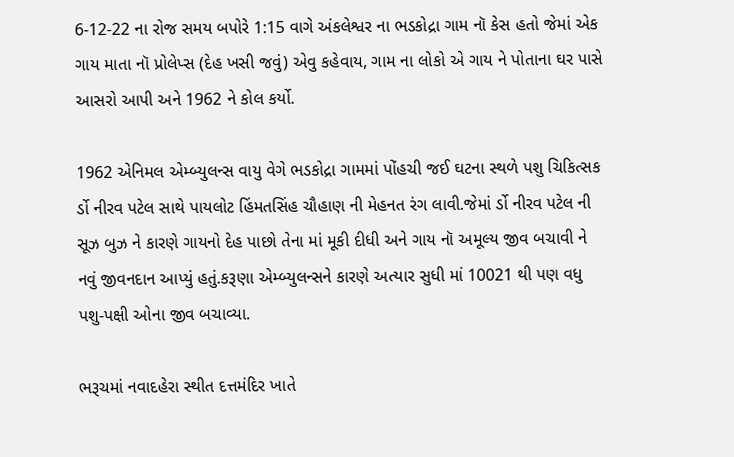6-12-22 ના રોજ સમય બપોરે 1:15 વાગે અંકલેશ્વર ના ભડકોદ્રા ગામ નૉ કેસ હતો જેમાં એક ગાય માતા નૉ પ્રોલેપ્સ (દેહ ખસી જવું) એવુ કહેવાય, ગામ ના લોકો એ ગાય ને પોતાના ઘર પાસે આસરો આપી અને 1962 ને કોલ કર્યો.

1962 એનિમલ એમ્બ્યુલન્સ વાયુ વેગે ભડકોદ્રા ગામમાં પોંહચી જઈ ઘટના સ્થળે પશુ ચિકિત્સક ર્ડો નીરવ પટેલ સાથે પાયલોટ હિંમતસિંહ ચૌહાણ ની મેહનત રંગ લાવી.જેમાં ર્ડો નીરવ પટેલ ની સૂઝ બુઝ ને કારણે ગાયનો દેહ પાછો તેના માં મૂકી દીધી અને ગાય નૉ અમૂલ્ય જીવ બચાવી ને નવું જીવનદાન આપ્યું હતું.કરૂણા એમ્બ્યુલન્સને કારણે અત્યાર સુધી માં 10021 થી પણ વધુ પશુ-પક્ષી ઓના જીવ બચાવ્યા.

ભરૂચમાં નવાદહેરા સ્થીત દત્તમંદિર ખાતે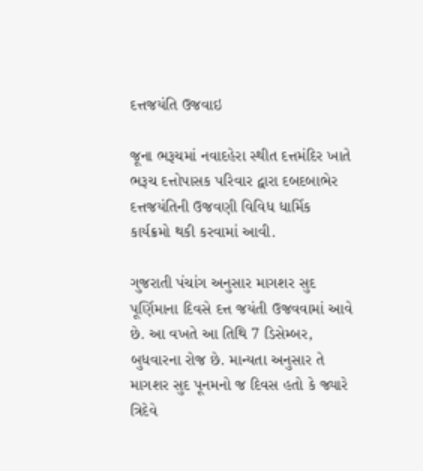દત્તજયંતિ ઉજવાઇ

જૂના ભરૂચમાં નવાદહેરા સ્થીત દત્તમંદિર ખાતે ભરૂચ દત્તોપાસક પરિવાર દ્વારા દબદબાભેર દત્તજયંતિની ઉજવણી વિવિધ ધાર્મિક કાર્યક્રમો થકી કરવામાં આવી.

ગુજરાતી પંચાંગ અનુસાર માગશર સુદ પૂર્ણિમાના દિવસે દત્ત જયંતી ઉજવવામાં આવે છે. આ વખતે આ તિથિ 7 ડિસેમ્બર, બુધવારના રોજ છે. માન્યતા અનુસાર તે માગશર સુદ પૂનમનો જ દિવસ હતો કે જ્યારે ત્રિદેવે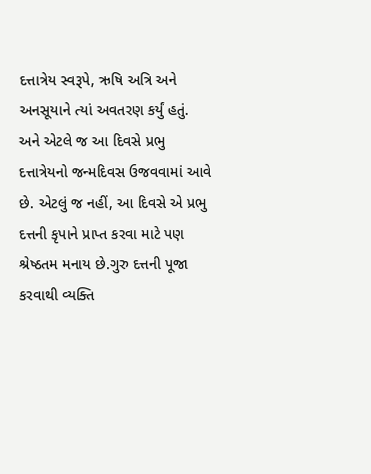દત્તાત્રેય સ્વરૂપે, ઋષિ અત્રિ અને અનસૂયાને ત્યાં અવતરણ કર્યું હતું. અને એટલે જ આ દિવસે પ્રભુ દત્તાત્રેયનો જન્મદિવસ ઉજવવામાં આવે છે. એટલું જ નહીં, આ દિવસે એ પ્રભુ દત્તની કૃપાને પ્રાપ્ત કરવા માટે પણ શ્રેષ્ઠતમ મનાય છે.ગુરુ દત્તની પૂજા કરવાથી વ્યક્તિ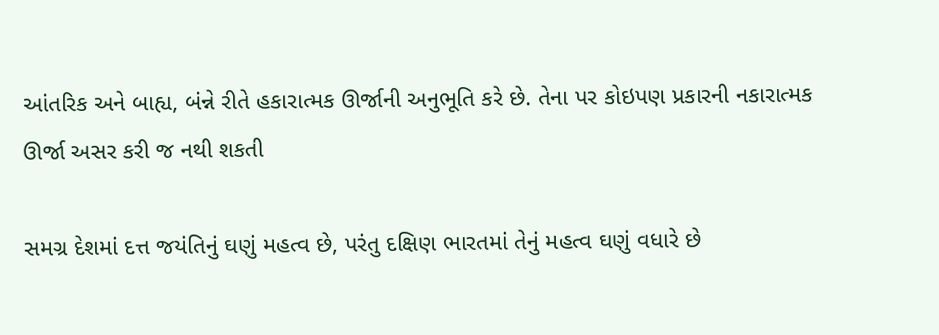આંતરિક અને બાહ્ય, બંન્ને રીતે હકારાત્મક ઊર્જાની અનુભૂતિ કરે છે. તેના પર કોઇપણ પ્રકારની નકારાત્મક ઊર્જા અસર કરી જ નથી શકતી

સમગ્ર દેશમાં દત્ત જયંતિનું ઘણું મહત્વ છે, પરંતુ દક્ષિણ ભારતમાં તેનું મહત્વ ઘણું વધારે છે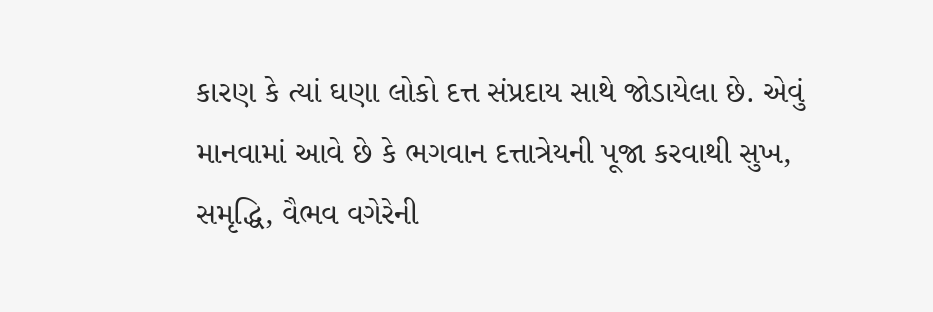કારણ કે ત્યાં ઘણા લોકો દત્ત સંપ્રદાય સાથે જોડાયેલા છે. એવું માનવામાં આવે છે કે ભગવાન દત્તાત્રેયની પૂજા કરવાથી સુખ, સમૃદ્ધિ, વૈભવ વગેરેની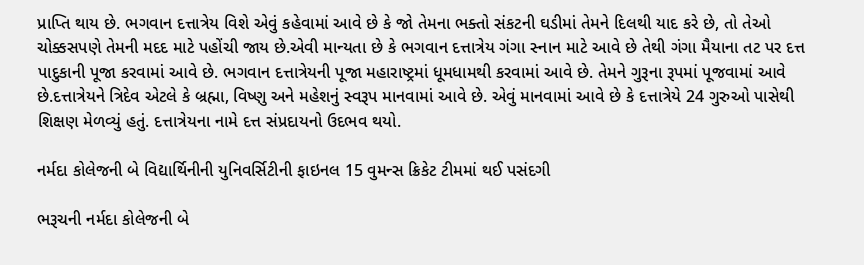પ્રાપ્તિ થાય છે. ભગવાન દત્તાત્રેય વિશે એવું કહેવામાં આવે છે કે જો તેમના ભક્તો સંકટની ઘડીમાં તેમને દિલથી યાદ કરે છે, તો તેઓ ચોક્કસપણે તેમની મદદ માટે પહોંચી જાય છે.એવી માન્યતા છે કે ભગવાન દત્તાત્રેય ગંગા સ્નાન માટે આવે છે તેથી ગંગા મૈયાના તટ પર દત્ત પાદુકાની પૂજા કરવામાં આવે છે. ભગવાન દત્તાત્રેયની પૂજા મહારાષ્ટ્રમાં ધૂમધામથી કરવામાં આવે છે. તેમને ગુરૂના રૂપમાં પૂજવામાં આવે છે.દત્તાત્રેયને ત્રિદેવ એટલે કે બ્રહ્મા, વિષ્ણુ અને મહેશનું સ્વરૂપ માનવામાં આવે છે. એવું માનવામાં આવે છે કે દત્તાત્રેયે 24 ગુરુઓ પાસેથી શિક્ષણ મેળવ્યું હતું. દત્તાત્રેયના નામે દત્ત સંપ્રદાયનો ઉદભવ થયો.

નર્મદા કોલેજની બે વિદ્યાર્થિનીની યુનિવર્સિટીની ફાઇનલ 15 વુમન્સ ક્રિકેટ ટીમમાં થઈ પસંદગી

ભરૂચની નર્મદા કોલેજની બે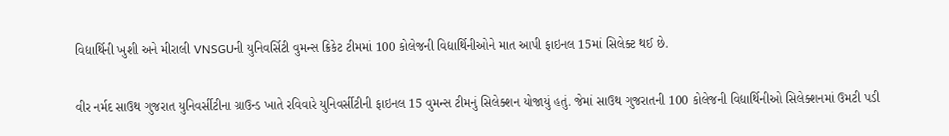વિદ્યાર્થિની ખુશી અને મીરાલી VNSGUની યુનિવર્સિટી વુમન્સ ક્રિકેટ ટીમમાં 100 કોલેજની વિદ્યાર્થિનીઓને માત આપી ફાઇનલ 15માં સિલેક્ટ થઈ છે.

વીર નર્મદ સાઉથ ગુજરાત યુનિવર્સીટીના ગ્રાઉન્ડ ખાતે રવિવારે યુનિવર્સીટીની ફાઇનલ 15 વુમન્સ ટીમનું સિલેક્શન યોજાયું હતું. જેમાં સાઉથ ગુજરાતની 100 કોલેજની વિદ્યાર્થિનીઓ સિલેક્શનમાં ઉમટી પડી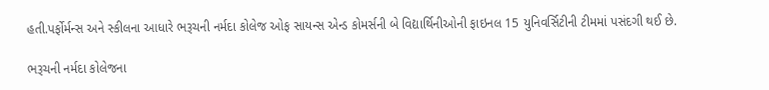હતી.પર્ફોર્મન્સ અને સ્કીલના આધારે ભરૂચની નર્મદા કોલેજ ઓફ સાયન્સ એન્ડ કોમર્સની બે વિદ્યાર્થિનીઓની ફાઇનલ 15 યુનિવર્સિટીની ટીમમાં પસંદગી થઈ છે.

ભરૂચની નર્મદા કોલેજના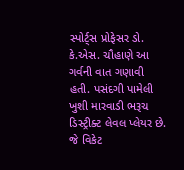સ્પોર્ટ્સ પ્રોફેસર ડો. કે.એસ. ચૌહાણે આ ગર્વની વાત ગણાવી હતી. પસંદગી પામેલી ખુશી મારવાડી ભરૂચ ડિસ્ટ્રીક્ટ લેવલ પ્લેયર છે. જે વિકેટ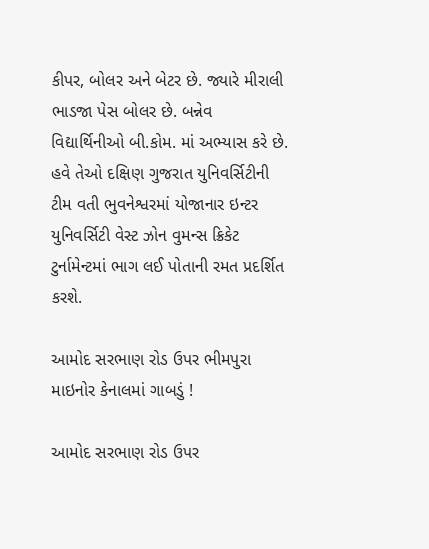કીપર, બોલર અને બેટર છે. જ્યારે મીરાલી ભાડજા પેસ બોલર છે. બન્નેવ વિદ્યાર્થિનીઓ બી.કોમ. માં અભ્યાસ કરે છે. હવે તેઓ દક્ષિણ ગુજરાત યુનિવર્સિટીની ટીમ વતી ભુવનેશ્વરમાં યોજાનાર ઇન્ટર યુનિવર્સિટી વેસ્ટ ઝોન વુમન્સ ક્રિકેટ ટુર્નામેન્ટમાં ભાગ લઈ પોતાની રમત પ્રદર્શિત કરશે.

આમોદ સરભાણ રોડ ઉપર ભીમપુરા માઇનોર કેનાલમાં ગાબડું !

આમોદ સરભાણ રોડ ઉપર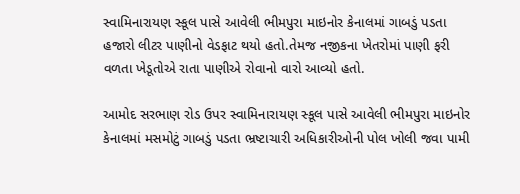સ્વામિનારાયણ સ્કૂલ પાસે આવેલી ભીમપુરા માઇનોર કેનાલમાં ગાબડું પડતા હજારો લીટર પાણીનો વેડફાટ થયો હતો.તેમજ નજીકના ખેતરોમાં પાણી ફરી વળતા ખેડૂતોએ રાતા પાણીએ રોવાનો વારો આવ્યો હતો.

આમોદ સરભાણ રોડ ઉપર સ્વામિનારાયણ સ્કૂલ પાસે આવેલી ભીમપુરા માઇનોર કેનાલમાં મસમોટું ગાબડું પડતા ભ્રષ્ટાચારી અધિકારીઓની પોલ ખોલી જવા પામી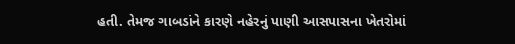હતી. તેમજ ગાબડાંને કારણે નહેરનું પાણી આસપાસના ખેતરોમાં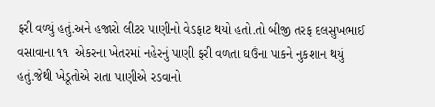ફરી વળ્યું હતું.અને હજારો લીટર પાણીનો વેડફાટ થયો હતો.તો બીજી તરફ દલસુખભાઈ વસાવાના ૧૧  એકરના ખેતરમાં નહેરનું પાણી ફરી વળતા ઘઉંના પાકને નુકશાન થયું હતું.જેથી ખેડૂતોએ રાતા પાણીએ રડવાનો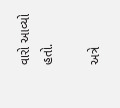વારો આવ્યો હતો.

અત્રે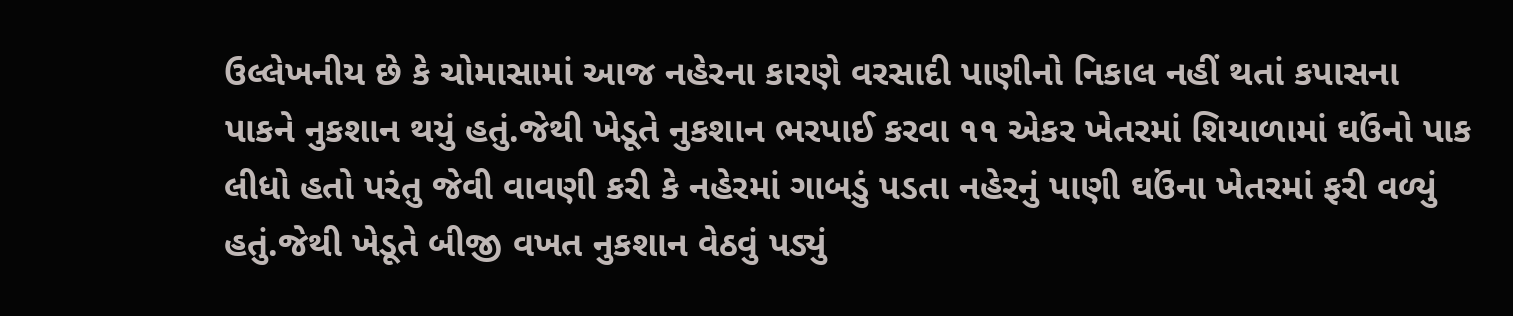ઉલ્લેખનીય છે કે ચોમાસામાં આજ નહેરના કારણે વરસાદી પાણીનો નિકાલ નહીં થતાં કપાસના પાકને નુકશાન થયું હતું.જેથી ખેડૂતે નુકશાન ભરપાઈ કરવા ૧૧ એકર ખેતરમાં શિયાળામાં ઘઉંનો પાક લીધો હતો પરંતુ જેવી વાવણી કરી કે નહેરમાં ગાબડું પડતા નહેરનું પાણી ઘઉંના ખેતરમાં ફરી વળ્યું હતું.જેથી ખેડૂતે બીજી વખત નુકશાન વેઠવું પડ્યું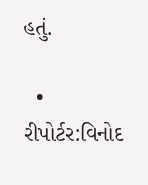હતું.

  • રીપોર્ટર:વિનોદ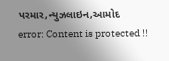પરમાર,ન્યુઝલાઇન,આમોદ
error: Content is protected !!